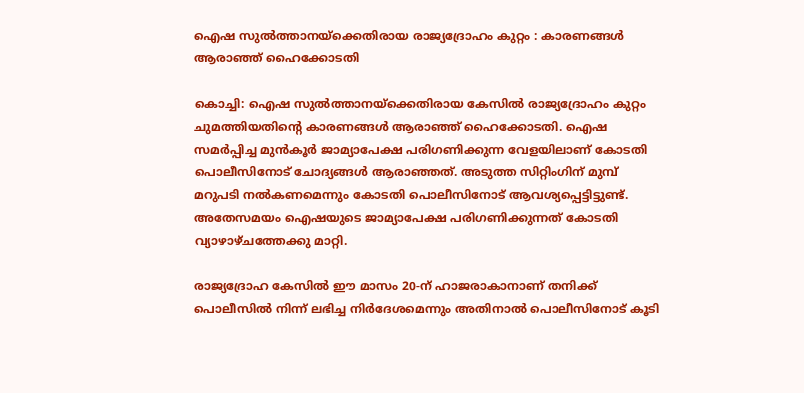ഐഷ സുല്‍ത്താനയ്‌ക്കെതിരായ രാജ്യദ്രോഹം കുറ്റം : കാരണങ്ങള്‍ ആരാഞ്ഞ് ഹൈക്കോടതി

കൊച്ചി: ഐഷ സുല്‍ത്താനയ്‌ക്കെതിരായ കേസില്‍ രാജ്യദ്രോഹം കുറ്റം ചുമത്തിയതിന്റെ കാരണങ്ങള്‍ ആരാഞ്ഞ് ഹൈക്കോടതി. ഐഷ സമര്‍പ്പിച്ച മുന്‍കൂര്‍ ജാമ്യാപേക്ഷ പരിഗണിക്കുന്ന വേളയിലാണ് കോടതി പൊലീസിനോട് ചോദ്യങ്ങള്‍ ആരാഞ്ഞത്. അടുത്ത സിറ്റിംഗിന് മുമ്പ് മറുപടി നല്‍കണമെന്നും കോടതി പൊലീസിനോട് ആവശ്യപ്പെട്ടിട്ടുണ്ട്.
അതേസമയം ഐഷയുടെ ജാമ്യാപേക്ഷ പരിഗണിക്കുന്നത് കോടതി വ്യാഴാഴ്ചത്തേക്കു മാറ്റി.

രാജ്യദ്രോഹ കേസില്‍ ഈ മാസം 20-ന് ഹാജരാകാനാണ് തനിക്ക് പൊലീസില്‍ നിന്ന് ലഭിച്ച നിര്‍ദേശമെന്നും അതിനാല്‍ പൊലീസിനോട് കൂടി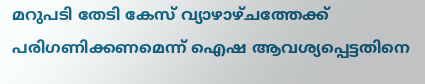മറുപടി തേടി കേസ് വ്യാഴാഴ്ചത്തേക്ക് പരിഗണിക്കണമെന്ന് ഐഷ ആവശ്യപ്പെട്ടതിനെ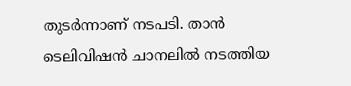തുടര്‍ന്നാണ് നടപടി. താന്‍ ടെലിവിഷന്‍ ചാനലില്‍ നടത്തിയ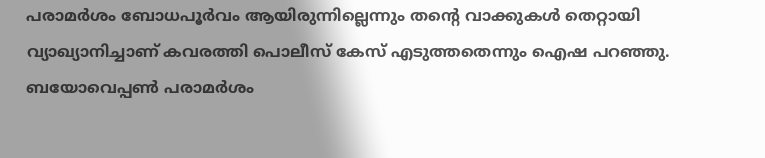പരാമര്‍ശം ബോധപൂര്‍വം ആയിരുന്നില്ലെന്നും തന്റെ വാക്കുകള്‍ തെറ്റായി വ്യാഖ്യാനിച്ചാണ് കവരത്തി പൊലീസ് കേസ് എടുത്തതെന്നും ഐഷ പറഞ്ഞു. ബയോവെപ്പണ്‍ പരാമര്‍ശം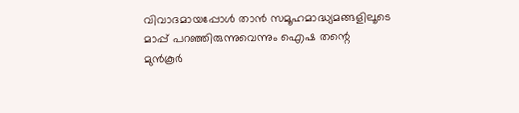വിവാദമായപ്പോള്‍ താന്‍ സമൂഹമാദ്ധ്യമങ്ങളിലൂടെ മാപ്പ് പറഞ്ഞിരുന്നുവെന്നും ഐഷ തന്റെ മുന്‍കൂര്‍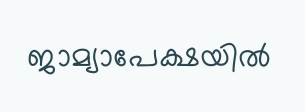ജാമ്യാപേക്ഷയില്‍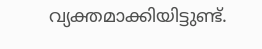വ്യക്തമാക്കിയിട്ടുണ്ട്.